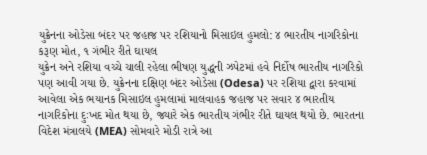યુક્રેનના ઓડેસા બંદર પર જહાજ પર રશિયાનો મિસાઇલ હુમલો: ૪ ભારતીય નાગરિકોના કરૂણ મોત, ૧ ગંભીર રીતે ઘાયલ
યુક્રેન અને રશિયા વચ્ચે ચાલી રહેલા ભીષણ યુદ્ધની ઝપેટમાં હવે નિર્દોષ ભારતીય નાગરિકો પણ આવી ગયા છે. યુક્રેનના દક્ષિણ બંદર ઓડેસા (Odesa) પર રશિયા દ્વારા કરવામાં આવેલા એક ભયાનક મિસાઇલ હુમલામાં માલવાહક જહાજ પર સવાર ૪ ભારતીય નાગરિકોના દુઃખદ મોત થયા છે, જ્યારે એક ભારતીય ગંભીર રીતે ઘાયલ થયો છે. ભારતના વિદેશ મંત્રાલયે (MEA) સોમવારે મોડી રાત્રે આ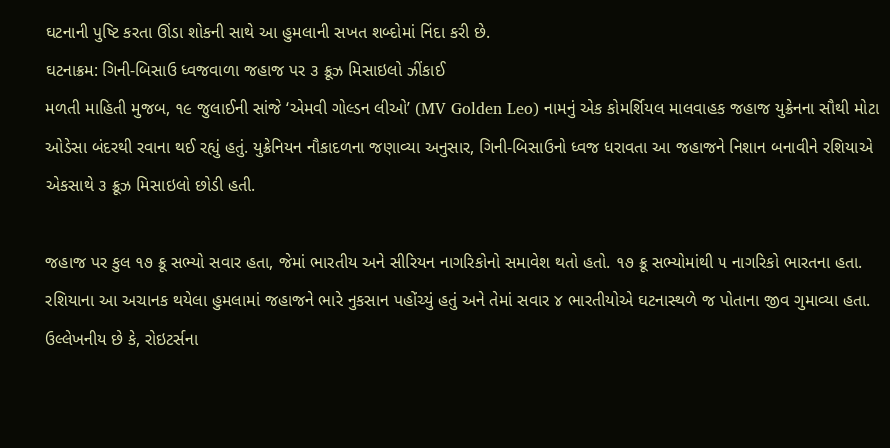ઘટનાની પુષ્ટિ કરતા ઊંડા શોકની સાથે આ હુમલાની સખત શબ્દોમાં નિંદા કરી છે.
ઘટનાક્રમ: ગિની-બિસાઉ ધ્વજવાળા જહાજ પર ૩ ક્રૂઝ મિસાઇલો ઝીંકાઈ
મળતી માહિતી મુજબ, ૧૯ જુલાઈની સાંજે ‘એમવી ગોલ્ડન લીઓ’ (MV Golden Leo) નામનું એક કોમર્શિયલ માલવાહક જહાજ યુક્રેનના સૌથી મોટા ઓડેસા બંદરથી રવાના થઈ રહ્યું હતું. યુક્રેનિયન નૌકાદળના જણાવ્યા અનુસાર, ગિની-બિસાઉનો ધ્વજ ધરાવતા આ જહાજને નિશાન બનાવીને રશિયાએ એકસાથે ૩ ક્રૂઝ મિસાઇલો છોડી હતી.

જહાજ પર કુલ ૧૭ ક્રૂ સભ્યો સવાર હતા, જેમાં ભારતીય અને સીરિયન નાગરિકોનો સમાવેશ થતો હતો. ૧૭ ક્રૂ સભ્યોમાંથી ૫ નાગરિકો ભારતના હતા. રશિયાના આ અચાનક થયેલા હુમલામાં જહાજને ભારે નુકસાન પહોંચ્યું હતું અને તેમાં સવાર ૪ ભારતીયોએ ઘટનાસ્થળે જ પોતાના જીવ ગુમાવ્યા હતા.
ઉલ્લેખનીય છે કે, રોઇટર્સના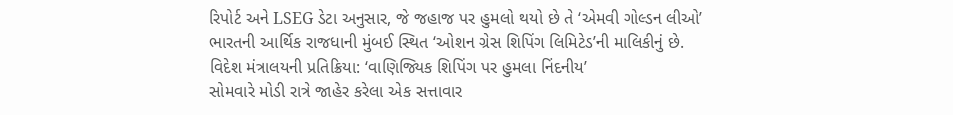રિપોર્ટ અને LSEG ડેટા અનુસાર, જે જહાજ પર હુમલો થયો છે તે ‘એમવી ગોલ્ડન લીઓ’ ભારતની આર્થિક રાજધાની મુંબઈ સ્થિત ‘ઓશન ગ્રેસ શિપિંગ લિમિટેડ’ની માલિકીનું છે.
વિદેશ મંત્રાલયની પ્રતિક્રિયા: ‘વાણિજ્યિક શિપિંગ પર હુમલા નિંદનીય’
સોમવારે મોડી રાત્રે જાહેર કરેલા એક સત્તાવાર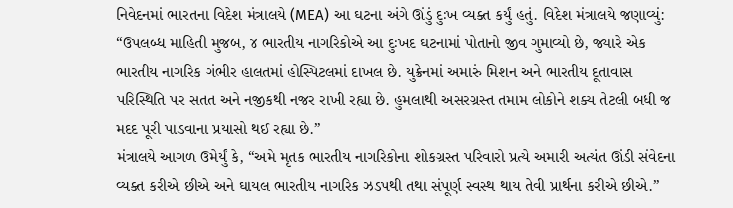નિવેદનમાં ભારતના વિદેશ મંત્રાલયે (MEA) આ ઘટના અંગે ઊંડું દુઃખ વ્યક્ત કર્યું હતું. વિદેશ મંત્રાલયે જણાવ્યું:
“ઉપલબ્ધ માહિતી મુજબ, ૪ ભારતીય નાગરિકોએ આ દુઃખદ ઘટનામાં પોતાનો જીવ ગુમાવ્યો છે, જ્યારે એક ભારતીય નાગરિક ગંભીર હાલતમાં હોસ્પિટલમાં દાખલ છે. યુક્રેનમાં અમારું મિશન અને ભારતીય દૂતાવાસ પરિસ્થિતિ પર સતત અને નજીકથી નજર રાખી રહ્યા છે. હુમલાથી અસરગ્રસ્ત તમામ લોકોને શક્ય તેટલી બધી જ મદદ પૂરી પાડવાના પ્રયાસો થઈ રહ્યા છે.”
મંત્રાલયે આગળ ઉમેર્યું કે, “અમે મૃતક ભારતીય નાગરિકોના શોકગ્રસ્ત પરિવારો પ્રત્યે અમારી અત્યંત ઊંડી સંવેદના વ્યક્ત કરીએ છીએ અને ઘાયલ ભારતીય નાગરિક ઝડપથી તથા સંપૂર્ણ સ્વસ્થ થાય તેવી પ્રાર્થના કરીએ છીએ.”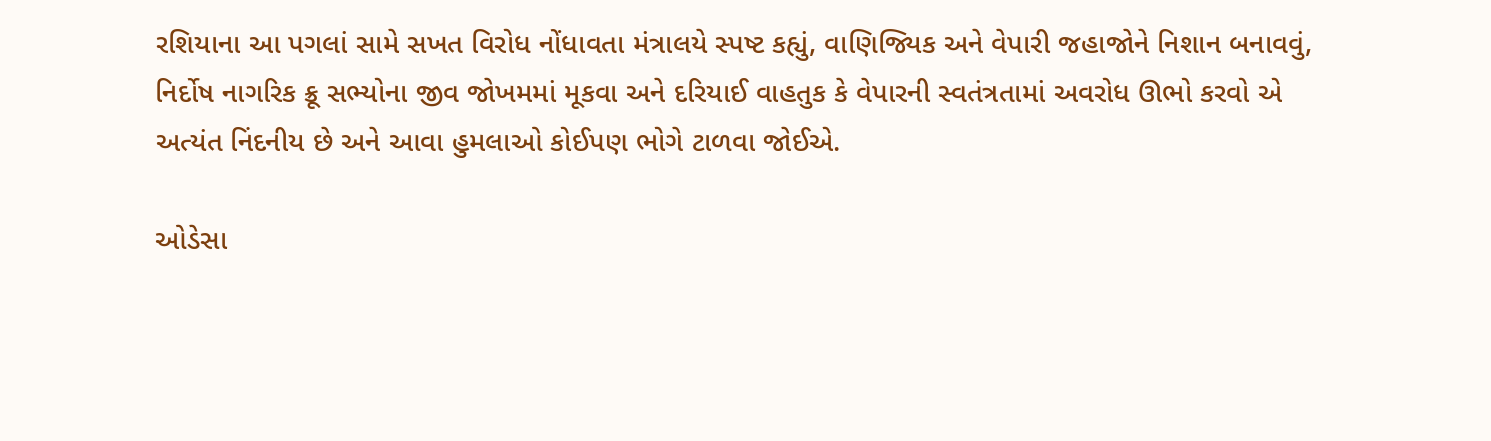રશિયાના આ પગલાં સામે સખત વિરોધ નોંધાવતા મંત્રાલયે સ્પષ્ટ કહ્યું, વાણિજ્યિક અને વેપારી જહાજોને નિશાન બનાવવું, નિર્દોષ નાગરિક ક્રૂ સભ્યોના જીવ જોખમમાં મૂકવા અને દરિયાઈ વાહતુક કે વેપારની સ્વતંત્રતામાં અવરોધ ઊભો કરવો એ અત્યંત નિંદનીય છે અને આવા હુમલાઓ કોઈપણ ભોગે ટાળવા જોઈએ.

ઓડેસા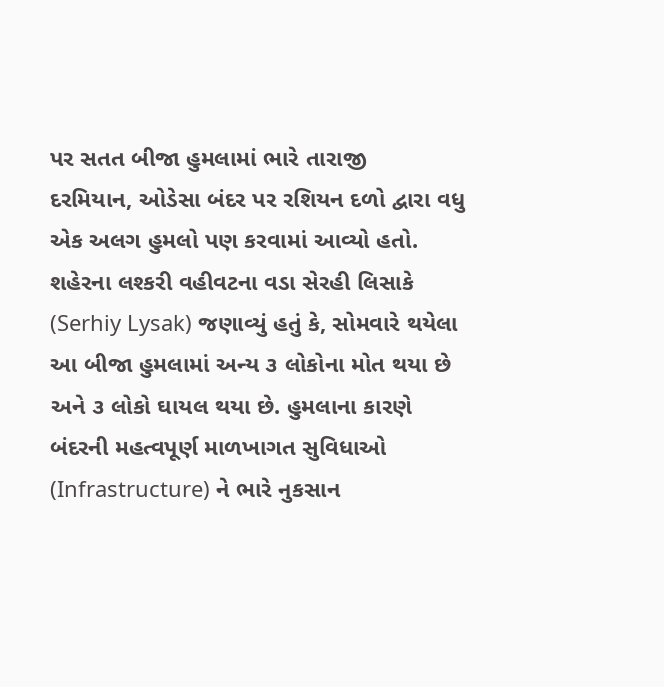પર સતત બીજા હુમલામાં ભારે તારાજી
દરમિયાન, ઓડેસા બંદર પર રશિયન દળો દ્વારા વધુ એક અલગ હુમલો પણ કરવામાં આવ્યો હતો. શહેરના લશ્કરી વહીવટના વડા સેરહી લિસાકે (Serhiy Lysak) જણાવ્યું હતું કે, સોમવારે થયેલા આ બીજા હુમલામાં અન્ય ૩ લોકોના મોત થયા છે અને ૩ લોકો ઘાયલ થયા છે. હુમલાના કારણે બંદરની મહત્વપૂર્ણ માળખાગત સુવિધાઓ (Infrastructure) ને ભારે નુકસાન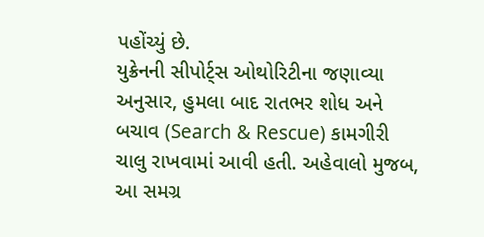પહોંચ્યું છે.
યુક્રેનની સીપોર્ટ્સ ઓથોરિટીના જણાવ્યા અનુસાર, હુમલા બાદ રાતભર શોધ અને બચાવ (Search & Rescue) કામગીરી ચાલુ રાખવામાં આવી હતી. અહેવાલો મુજબ, આ સમગ્ર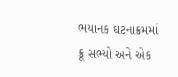ભયાનક ઘટનાક્રમમાં ક્રૂ સભ્યો અને એક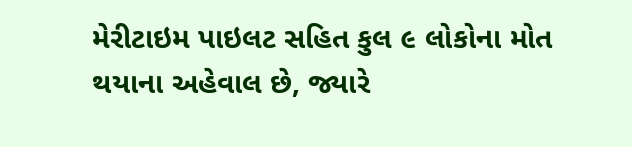મેરીટાઇમ પાઇલટ સહિત કુલ ૯ લોકોના મોત થયાના અહેવાલ છે, જ્યારે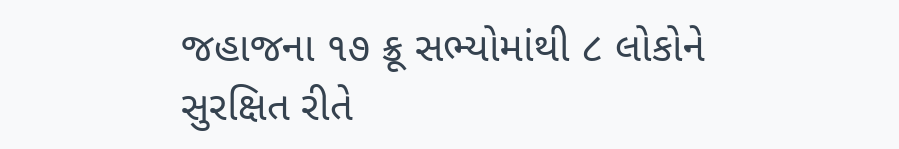જહાજના ૧૭ ક્રૂ સભ્યોમાંથી ૮ લોકોને સુરક્ષિત રીતે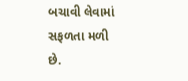બચાવી લેવામાં સફળતા મળી છે.